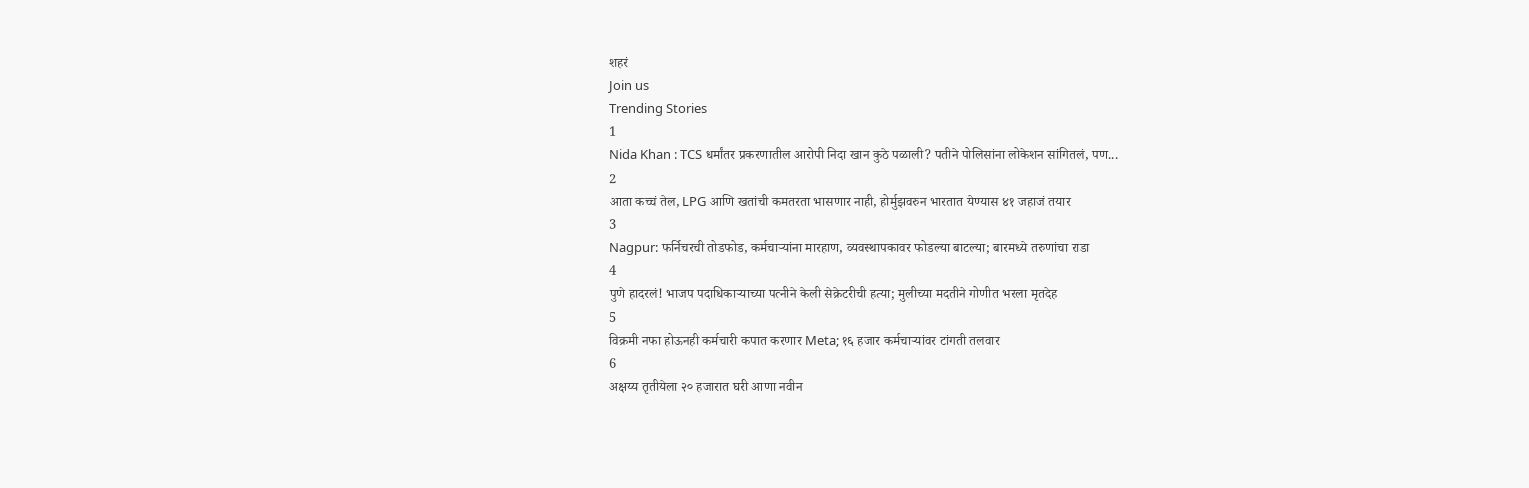शहरं
Join us
Trending Stories
1
Nida Khan : TCS धर्मांतर प्रकरणातील आरोपी निदा खान कुठे पळाली? पतीने पोलिसांना लोकेशन सांगितलं, पण...
2
आता कच्चं तेल, LPG आणि खतांची कमतरता भासणार नाही, होर्मुझवरुन भारतात येण्यास ४१ जहाजं तयार
3
Nagpur: फर्निचरची तोडफोड, कर्मचाऱ्यांना मारहाण, व्यवस्थापकावर फोडल्या बाटल्या; बारमध्ये तरुणांचा राडा
4
पुणे हादरलं! भाजप पदाधिकाऱ्याच्या पत्नीने केली सेक्रेटरीची हत्या; मुलीच्या मदतीने गोणीत भरला मृतदेह
5
विक्रमी नफा होऊनही कर्मचारी कपात करणार Meta; १६ हजार कर्मचाऱ्यांवर टांगती तलवार
6
अक्षय्य तृतीयेला २० हजारात घरी आणा नवीन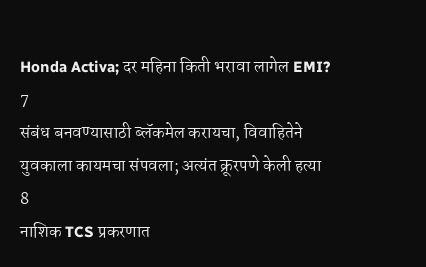Honda Activa; दर महिना किती भरावा लागेल EMI?
7
संबंध बनवण्यासाठी ब्लॅकमेल करायचा, विवाहितेने युवकाला कायमचा संपवला; अत्यंत क्रूरपणे केली हत्या
8
नाशिक TCS प्रकरणात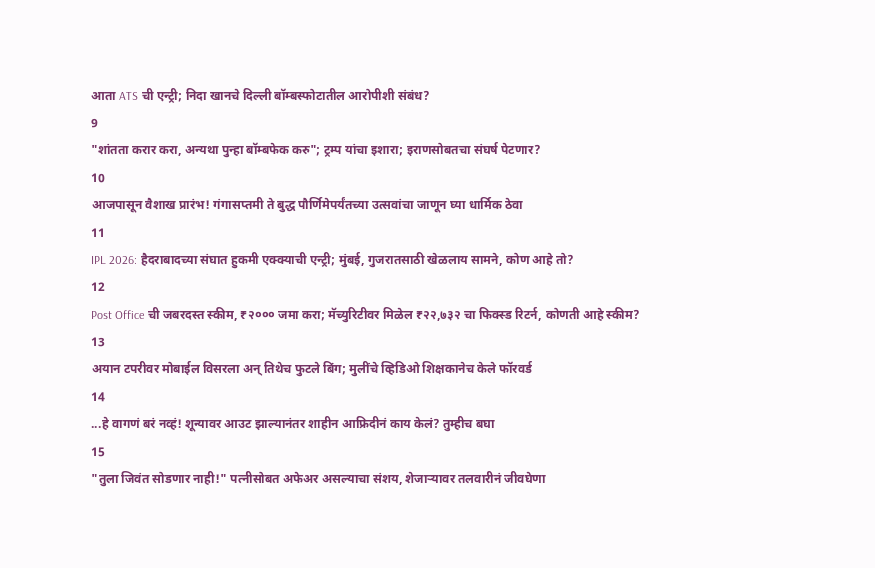आता ATS ची एन्ट्री; निदा खानचे दिल्ली बॉम्बस्फोटातील आरोपीशी संबंध?
9
"शांतता करार करा, अन्यथा पुन्हा बॉम्बफेक करु"; ट्रम्प यांचा इशारा; इराणसोबतचा संघर्ष पेटणार?
10
आजपासून वैशाख प्रारंभ! गंगासप्तमी ते बुद्ध पौर्णिमेपर्यंतच्या उत्सवांचा जाणून घ्या धार्मिक ठेवा
11
IPL 2026: हैदराबादच्या संघात हुकमी एक्क्याची एन्ट्री; मुंबई, गुजरातसाठी खेळलाय सामने, कोण आहे तो?
12
Post Office ची जबरदस्त स्कीम, ₹२००० जमा करा; मॅच्युरिटीवर मिळेल ₹२२,७३२ चा फिक्स्ड रिटर्न, कोणती आहे स्कीम?
13
अयान टपरीवर मोबाईल विसरला अन् तिथेच फुटले बिंग; मुलींचे व्हिडिओ शिक्षकानेच केले फॉरवर्ड
14
...हे वागणं बरं नव्हं! शून्यावर आउट झाल्यानंतर शाहीन आफ्रिदीनं काय केलं? तुम्हीच बघा
15
"तुला जिवंत सोडणार नाही!" पत्नीसोबत अफेअर असल्याचा संशय, शेजाऱ्यावर तलवारीनं जीवघेणा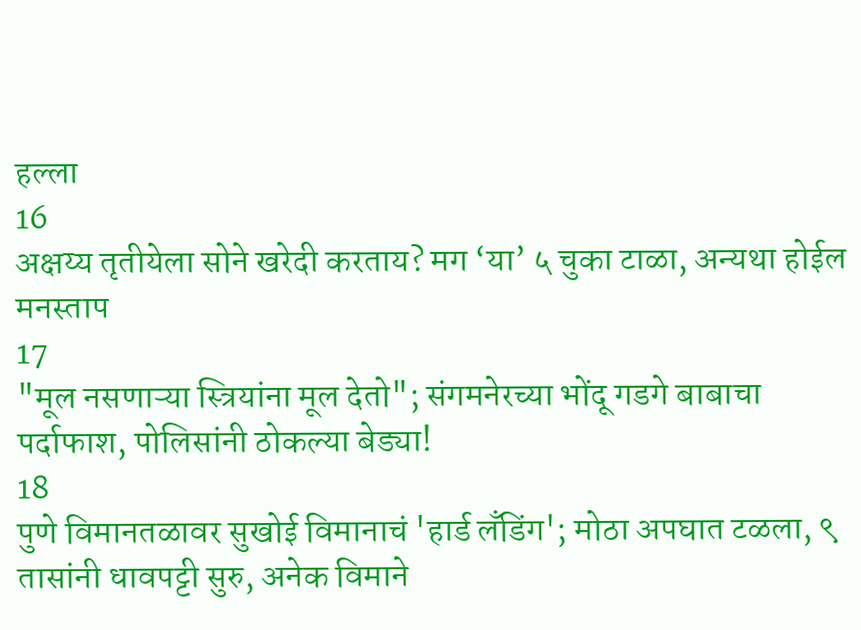हल्ला
16
अक्षय्य तृतीयेला सोने खरेदी करताय? मग ‘या’ ५ चुका टाळा, अन्यथा होईल मनस्ताप
17
"मूल नसणाऱ्या स्त्रियांना मूल देतो"; संगमनेरच्या भोंदू गडगे बाबाचा पर्दाफाश, पोलिसांनी ठोकल्या बेड्या!
18
पुणे विमानतळावर सुखोई विमानाचं 'हार्ड लँडिंग'; मोठा अपघात टळला, ९ तासांनी धावपट्टी सुरु, अनेक विमाने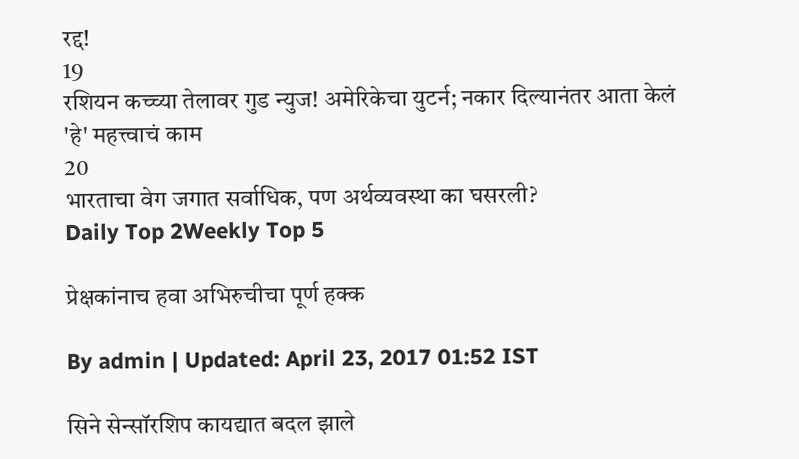रद्द!
19
रशियन कच्च्या तेलावर गुड न्युज! अमेरिकेचा युटर्न; नकार दिल्यानंतर आता केलं 'हे' महत्त्वाचं काम
20
भारताचा वेग जगात सर्वाधिक, पण अर्थव्यवस्था का घसरली?
Daily Top 2Weekly Top 5

प्रेक्षकांनाच हवा अभिरुचीचा पूर्ण हक्क

By admin | Updated: April 23, 2017 01:52 IST

सिने सेन्सॉरशिप कायद्यात बदल झाले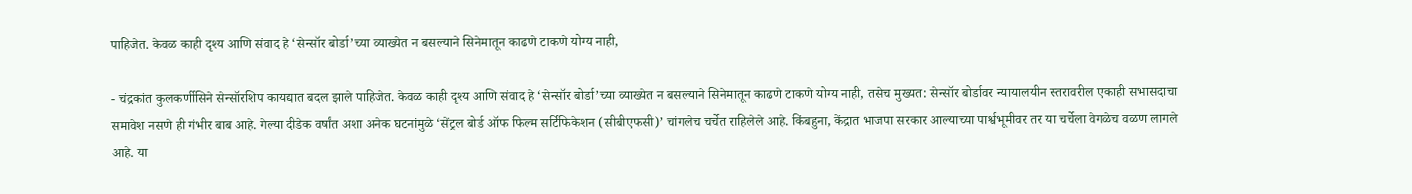पाहिजेत. केवळ काही दृश्य आणि संवाद हे ‘सेन्सॉर बोर्डा’च्या व्याख्येत न बसल्याने सिनेमातून काढणे टाकणे योग्य नाही,

- चंद्रकांत कुलकर्णीसिने सेन्सॉरशिप कायद्यात बदल झाले पाहिजेत. केवळ काही दृश्य आणि संवाद हे ‘सेन्सॉर बोर्डा’च्या व्याख्येत न बसल्याने सिनेमातून काढणे टाकणे योग्य नाही, तसेच मुख्यत: सेन्सॉर बोर्डावर न्यायालयीन स्तरावरील एकाही सभासदाचा समावेश नसणे ही गंभीर बाब आहे. गेल्या दीडेक वर्षांत अशा अनेक घटनांमुळे ‘सेंट्रल बोर्ड ऑफ फिल्म सर्टिफिकेशन (सीबीएफसी)’ चांगलेच चर्चेत राहिलेले आहे. किंबहुना, केंद्रात भाजपा सरकार आल्याच्या पार्श्वभूमीवर तर या चर्चेला वेगळेच वळण लागले आहे. या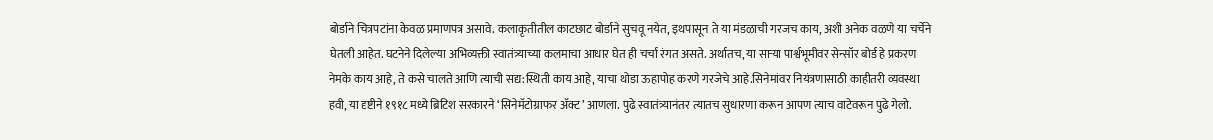बोर्डाने चित्रपटांना केवळ प्रमाणपत्र असावे. कलाकृतीतील काटछाट बोर्डाने सुचवू नयेत, इथपासून ते या मंडळाची गरजच काय, अशी अनेक वळणे या चर्चेने घेतली आहेत. घटनेने दिलेल्या अभिव्यक्ती स्वातंत्र्याच्या कलमाचा आधार घेत ही चर्चा रंगत असते. अर्थातच, या साऱ्या पार्श्वभूमीवर सेन्सॉर बोर्ड हे प्रकरण नेमके काय आहे, ते कसे चालते आणि त्याची सद्य:स्थिती काय आहे, याचा थोडा ऊहापोह करणे गरजेचे आहे.सिनेमांवर नियंत्रणासाठी काहीतरी व्यवस्था हवी, या दृष्टीने १९१८ मध्ये ब्रिटिश सरकारने ‘सिनेमॅटोग्राफर अ‍ॅक्ट’ आणला. पुढे स्वातंत्र्यानंतर त्यातच सुधारणा करून आपण त्याच वाटेवरून पुढे गेलो.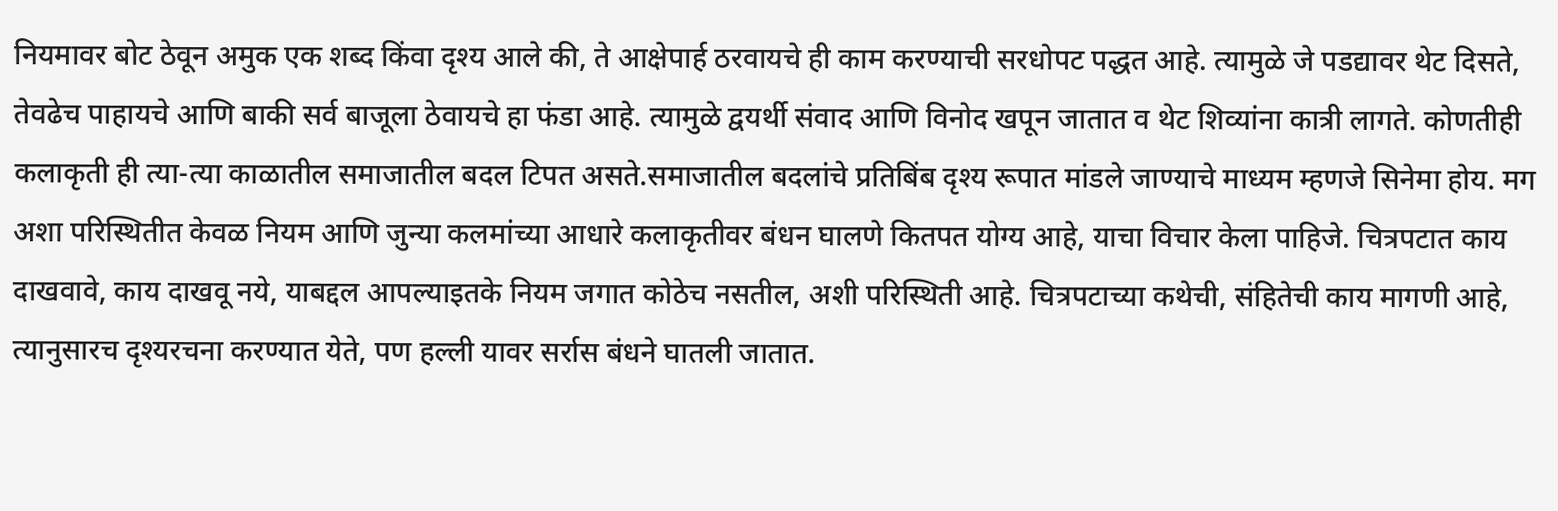नियमावर बोट ठेवून अमुक एक शब्द किंवा दृश्य आले की, ते आक्षेपार्ह ठरवायचे ही काम करण्याची सरधोपट पद्धत आहे. त्यामुळे जे पडद्यावर थेट दिसते, तेवढेच पाहायचे आणि बाकी सर्व बाजूला ठेवायचे हा फंडा आहे. त्यामुळे द्वयर्थी संवाद आणि विनोद खपून जातात व थेट शिव्यांना कात्री लागते. कोणतीही कलाकृती ही त्या-त्या काळातील समाजातील बदल टिपत असते.समाजातील बदलांचे प्रतिबिंब दृश्य रूपात मांडले जाण्याचे माध्यम म्हणजे सिनेमा होय. मग अशा परिस्थितीत केवळ नियम आणि जुन्या कलमांच्या आधारे कलाकृतीवर बंधन घालणे कितपत योग्य आहे, याचा विचार केला पाहिजे. चित्रपटात काय दाखवावे, काय दाखवू नये, याबद्दल आपल्याइतके नियम जगात कोठेच नसतील, अशी परिस्थिती आहे. चित्रपटाच्या कथेची, संहितेची काय मागणी आहे, त्यानुसारच दृश्यरचना करण्यात येते, पण हल्ली यावर सर्रास बंधने घातली जातात.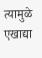त्यामुळे एखाद्या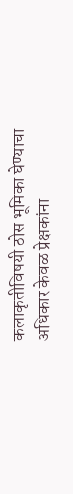कलाकृतीविषयी ठोस भूमिका घेण्याचा अधिकार केवळ प्रेक्षकांना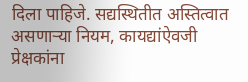दिला पाहिजे. सद्यस्थितीत अस्तित्वात असणाऱ्या नियम, कायद्यांऐवजी प्रेक्षकांना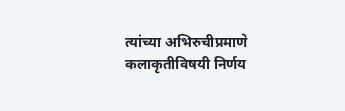त्यांच्या अभिरुचीप्रमाणे कलाकृतीविषयी निर्णय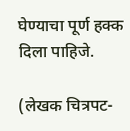घेण्याचा पूर्ण हक्क दिला पाहिजे.

(लेखक चित्रपट-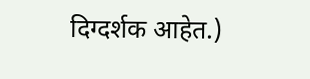दिग्दर्शक आहेत.)